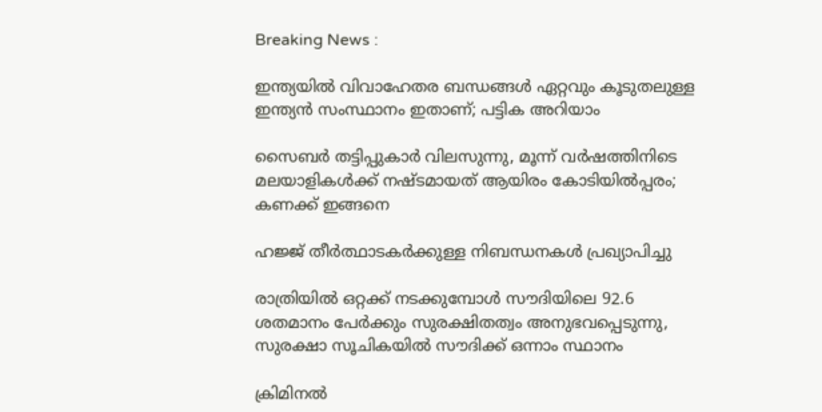Breaking News :

ഇന്ത്യയില്‍ വിവാഹേതര ബന്ധങ്ങള്‍ ഏറ്റവും കൂടുതലുള്ള ഇന്ത്യന്‍ സംസ്ഥാനം ഇതാണ്; പട്ടിക അറിയാം

സൈബര്‍ തട്ടിപ്പുകാര്‍ വിലസുന്നു, മൂന്ന് വര്‍ഷത്തിനിടെ മലയാളികള്‍ക്ക് നഷ്ടമായത് ആയിരം കോടിയില്‍പ്പരം; കണക്ക് ഇങ്ങനെ

ഹജ്ജ് തീർത്ഥാടകർക്കുള്ള നിബന്ധനകൾ പ്രഖ്യാപിച്ചു

രാത്രിയിൽ ഒറ്റക്ക് നടക്കുമ്പോൾ സൗദിയിലെ 92.6 ശതമാനം പേർക്കും സുരക്ഷിതത്വം അനുഭവപ്പെടുന്നു, സുരക്ഷാ സൂചികയിൽ സൗദിക്ക് ഒന്നാം സ്ഥാനം

ക്രിമിനല്‍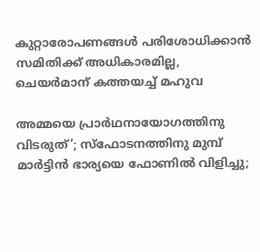കുറ്റാരോപണങ്ങള്‍ പരിശോധിക്കാന്‍ സമിതിക്ക്‌ അധികാരമില്ല, ചെയര്‍മാന്‌ കത്തയച്ച് മഹുവ

അമ്മയെ പ്രാര്‍ഥനായോഗത്തിനു വിടരുത്’; സ്‌ഫോടനത്തിനു മുമ്പ് മാര്‍ട്ടിന്‍ ഭാര്യയെ ഫോണില്‍ വിളിച്ചു;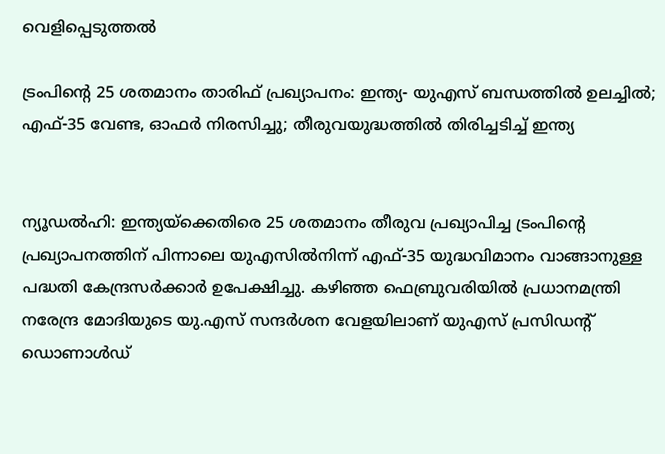വെളിപ്പെടുത്തല്‍

ട്രംപിന്റെ 25 ശതമാനം താരിഫ് പ്രഖ്യാപനം: ഇന്ത്യ- യുഎസ് ബന്ധത്തില്‍ ഉലച്ചില്‍; എഫ്-35 വേണ്ട, ഓഫര്‍ നിരസിച്ചു; തീരുവയുദ്ധത്തില്‍ തിരിച്ചടിച്ച് ഇന്ത്യ


ന്യൂഡല്‍ഹി: ഇന്ത്യയ്‌ക്കെതിരെ 25 ശതമാനം തീരുവ പ്രഖ്യാപിച്ച ട്രംപിന്റെ പ്രഖ്യാപനത്തിന് പിന്നാലെ യുഎസില്‍നിന്ന് എഫ്-35 യുദ്ധവിമാനം വാങ്ങാനുള്ള പദ്ധതി കേന്ദ്രസര്‍ക്കാര്‍ ഉപേക്ഷിച്ചു. കഴിഞ്ഞ ഫെബ്രുവരിയില്‍ പ്രധാനമന്ത്രി നരേന്ദ്ര മോദിയുടെ യു.എസ് സന്ദര്‍ശന വേളയിലാണ് യുഎസ് പ്രസിഡന്റ് ഡൊണാള്‍ഡ്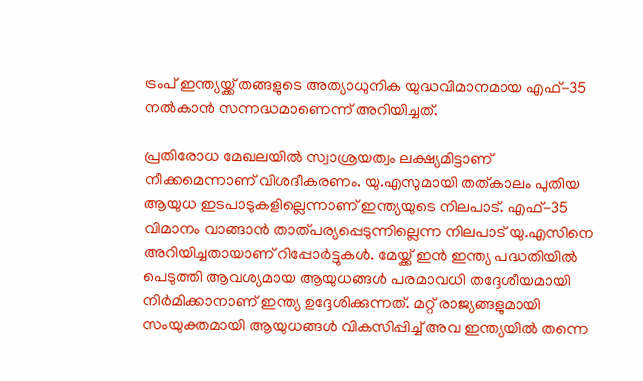ട്രംപ് ഇന്ത്യയ്ക്ക് തങ്ങളുടെ അത്യാധുനിക യുദ്ധവിമാനമായ എഫ്-35 നല്‍കാന്‍ സന്നദ്ധമാണെന്ന് അറിയിച്ചത്.

പ്രതിരോധ മേഖലയില്‍ സ്വാശ്രയത്വം ലക്ഷ്യമിട്ടാണ് നീക്കമെന്നാണ് വിശദീകരണം. യു.എസുമായി തത്കാലം പുതിയ ആയുധ ഇടപാടുകളില്ലെന്നാണ് ഇന്ത്യയുടെ നിലപാട്. എഫ്-35 വിമാനം വാങ്ങാന്‍ താത്പര്യപ്പെടുന്നില്ലെന്ന നിലപാട് യു.എസിനെ അറിയിച്ചതായാണ് റിപ്പോര്‍ട്ടുകള്‍. മേയ്ക്ക് ഇന്‍ ഇന്ത്യ പദ്ധതിയില്‍ പെടുത്തി ആവശ്യമായ ആയുധങ്ങള്‍ പരമാവധി തദ്ദേശീയമായി നിര്‍മിക്കാനാണ് ഇന്ത്യ ഉദ്ദേശിക്കുന്നത്. മറ്റ് രാജ്യങ്ങളുമായി സംയുക്തമായി ആയുധങ്ങള്‍ വികസിപ്പിച്ച് അവ ഇന്ത്യയില്‍ തന്നെ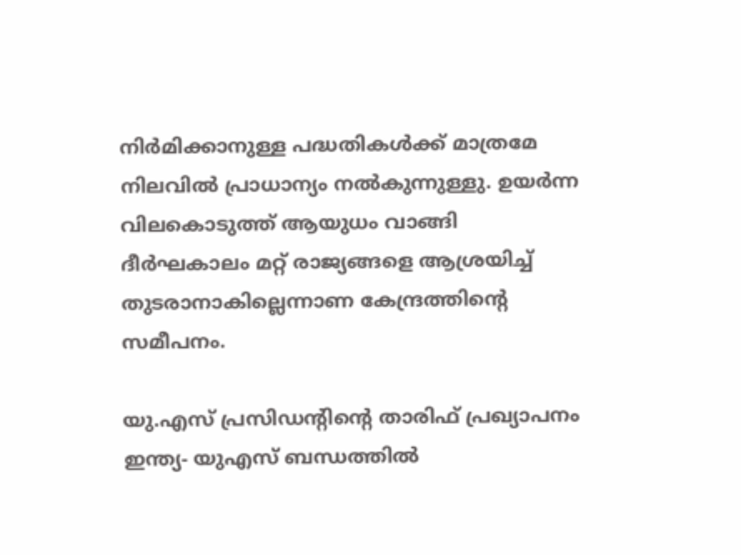നിര്‍മിക്കാനുള്ള പദ്ധതികള്‍ക്ക് മാത്രമേ നിലവില്‍ പ്രാധാന്യം നല്‍കുന്നുള്ളു. ഉയര്‍ന്ന വിലകൊടുത്ത് ആയുധം വാങ്ങി ദീര്‍ഘകാലം മറ്റ് രാജ്യങ്ങളെ ആശ്രയിച്ച് തുടരാനാകില്ലെന്നാണ കേന്ദ്രത്തിന്റെ സമീപനം.

യു.എസ് പ്രസിഡന്റിന്റെ താരിഫ് പ്രഖ്യാപനം ഇന്ത്യ- യുഎസ് ബന്ധത്തില്‍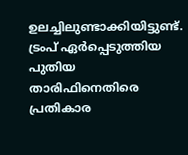ഉലച്ചിലുണ്ടാക്കിയിട്ടുണ്ട്. ട്രംപ് ഏര്‍പ്പെടുത്തിയ പുതിയ താരിഫിനെതിരെ പ്രതികാര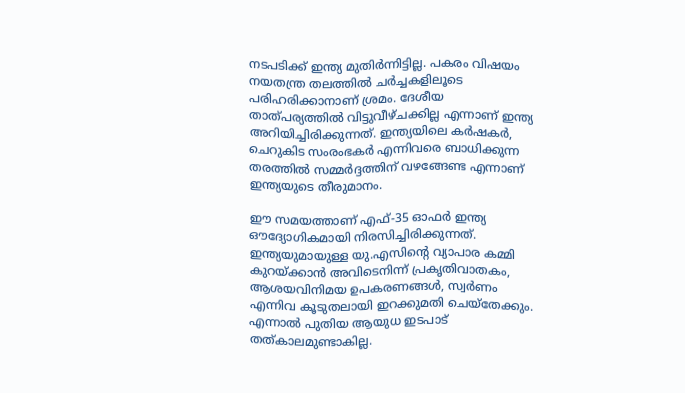നടപടിക്ക് ഇന്ത്യ മുതിര്‍ന്നിട്ടില്ല. പകരം വിഷയം നയതന്ത്ര തലത്തില്‍ ചര്‍ച്ചകളിലൂടെ പരിഹരിക്കാനാണ് ശ്രമം. ദേശീയ താത്പര്യത്തില്‍ വിട്ടുവീഴ്ചക്കില്ല എന്നാണ് ഇന്ത്യ അറിയിച്ചിരിക്കുന്നത്. ഇന്ത്യയിലെ കര്‍ഷകര്‍, ചെറുകിട സംരംഭകര്‍ എന്നിവരെ ബാധിക്കുന്ന തരത്തില്‍ സമ്മര്‍ദ്ദത്തിന് വഴങ്ങേണ്ട എന്നാണ് ഇന്ത്യയുടെ തീരുമാനം.

ഈ സമയത്താണ് എഫ്-35 ഓഫര്‍ ഇന്ത്യ ഔദ്യോഗികമായി നിരസിച്ചിരിക്കുന്നത്. ഇന്ത്യയുമായുള്ള യു.എസിന്റെ വ്യാപാര കമ്മി കുറയ്ക്കാന്‍ അവിടെനിന്ന് പ്രകൃതിവാതകം, ആശയവിനിമയ ഉപകരണങ്ങള്‍, സ്വര്‍ണം എന്നിവ കൂടുതലായി ഇറക്കുമതി ചെയ്തേക്കും. എന്നാല്‍ പുതിയ ആയുധ ഇടപാട് തത്കാലമുണ്ടാകില്ല.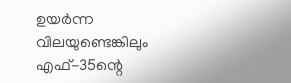ഉയര്‍ന്ന വിലയുണ്ടെങ്കിലും എഫ്-35ന്റെ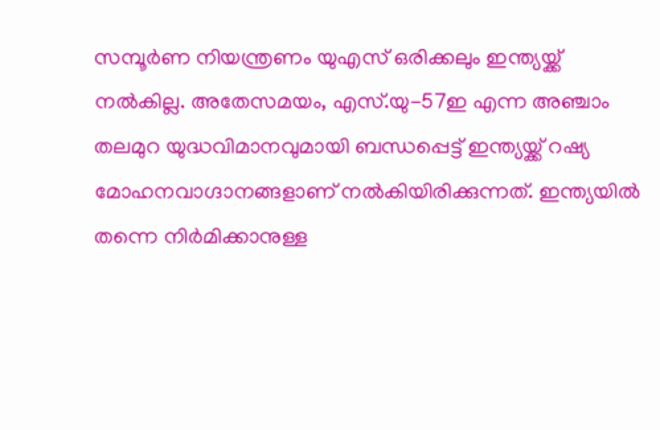സമ്പൂര്‍ണ നിയന്ത്രണം യുഎസ് ഒരിക്കലും ഇന്ത്യയ്ക്ക് നല്‍കില്ല. അതേസമയം, എസ്.യു-57ഇ എന്ന അഞ്ചാം തലമുറ യുദ്ധവിമാനവുമായി ബന്ധപ്പെട്ട് ഇന്ത്യയ്ക്ക് റഷ്യ മോഹനവാഗ്ദാനങ്ങളാണ് നല്‍കിയിരിക്കുന്നത്. ഇന്ത്യയില്‍ തന്നെ നിര്‍മിക്കാനുള്ള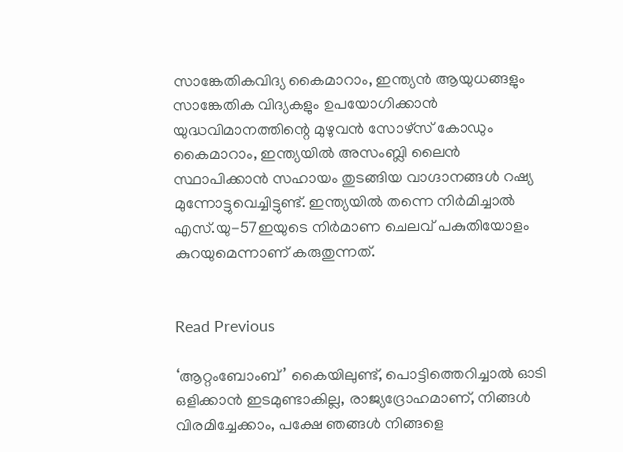സാങ്കേതികവിദ്യ കൈമാറാം, ഇന്ത്യന്‍ ആയുധങ്ങളും സാങ്കേതിക വിദ്യകളും ഉപയോഗിക്കാന്‍ യുദ്ധവിമാനത്തിന്റെ മുഴുവന്‍ സോഴ്സ് കോഡും കൈമാറാം, ഇന്ത്യയില്‍ അസംബ്ലി ലൈന്‍ സ്ഥാപിക്കാന്‍ സഹായം തുടങ്ങിയ വാഗ്ദാനങ്ങള്‍ റഷ്യ മുന്നോട്ടുവെച്ചിട്ടുണ്ട്. ഇന്ത്യയില്‍ തന്നെ നിര്‍മിച്ചാല്‍ എസ്.യു-57ഇയുടെ നിര്‍മാണ ചെലവ് പകുതിയോളം കുറയുമെന്നാണ് കരുതുന്നത്.


Read Previous

‘ആറ്റംബോംബ്’ കൈയിലുണ്ട്, പൊട്ടിത്തെറിച്ചാൽ ഓടി ഒളിക്കാൻ ഇടമുണ്ടാകില്ല, രാജ്യദ്രോഹമാണ്, നിങ്ങൾ വിരമിച്ചേക്കാം, പക്ഷേ ഞങ്ങൾ നിങ്ങളെ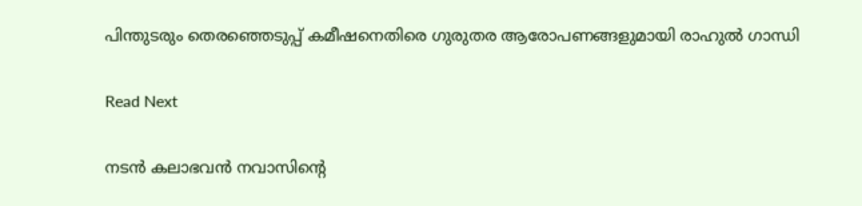പിന്തുടരും തെരഞ്ഞെടുപ്പ് കമീഷനെതിരെ ഗുരുതര ആരോപണങ്ങളുമായി രാഹുൽ ഗാന്ധി

Read Next

നടന്‍ കലാഭവന്‍ നവാസിന്‍റെ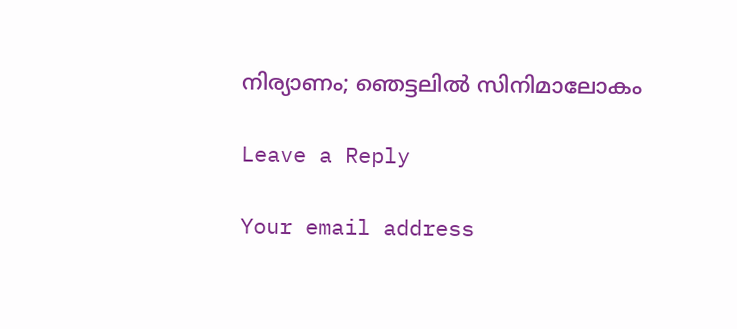നിര്യാണം; ഞെട്ടലില്‍ സിനിമാലോകം

Leave a Reply

Your email address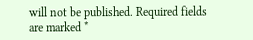will not be published. Required fields are marked *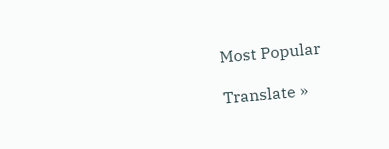Most Popular

Translate »